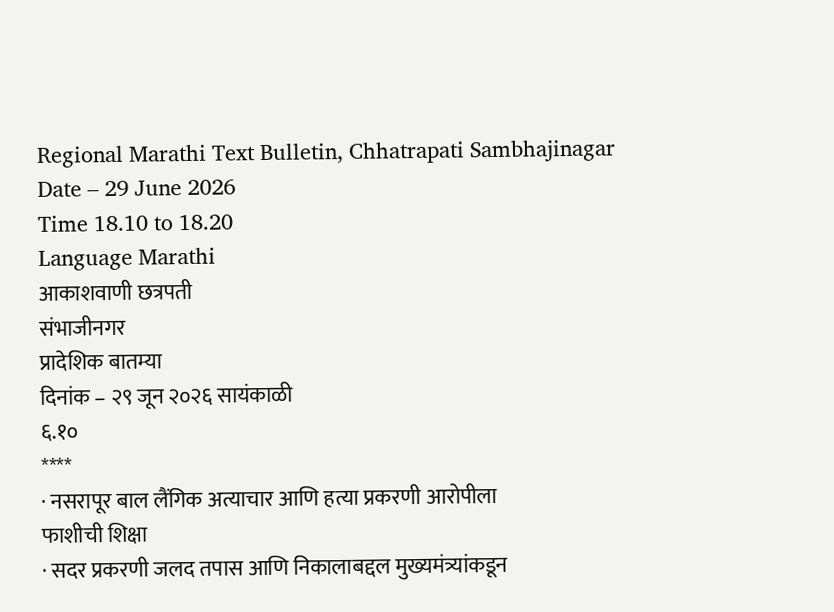Regional Marathi Text Bulletin, Chhatrapati Sambhajinagar
Date – 29 June 2026
Time 18.10 to 18.20
Language Marathi
आकाशवाणी छत्रपती
संभाजीनगर
प्रादेशिक बातम्या
दिनांक – २९ जून २०२६ सायंकाळी
६.१०
****
· नसरापूर बाल लैंगिक अत्याचार आणि हत्या प्रकरणी आरोपीला
फाशीची शिक्षा
· सदर प्रकरणी जलद तपास आणि निकालाबद्दल मुख्यमंत्र्यांकडून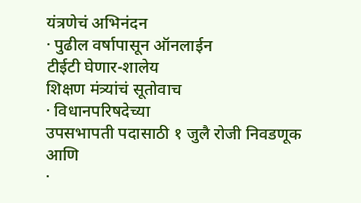यंत्रणेचं अभिनंदन
· पुढील वर्षापासून ऑनलाईन
टीईटी घेणार-शालेय
शिक्षण मंत्र्यांचं सूतोवाच
· विधानपरिषदेच्या
उपसभापती पदासाठी १ जुलै रोजी निवडणूक
आणि
·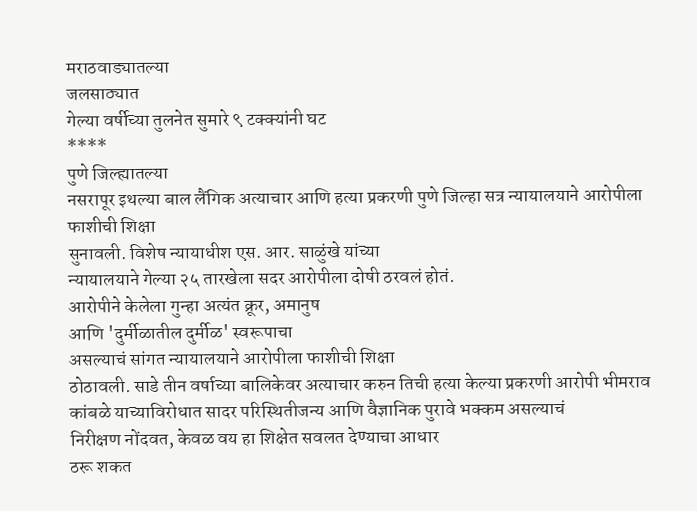मराठवाड्यातल्या
जलसाठ्यात
गेल्या वर्षीच्या तुलनेत सुमारे ९ टक्क्यांनी घट
****
पुणे जिल्ह्यातल्या
नसरापूर इथल्या बाल लैंगिक अत्याचार आणि हत्या प्रकरणी पुणे जिल्हा सत्र न्यायालयाने आरोपीला फाशीची शिक्षा
सुनावली. विशेष न्यायाधीश एस. आर. साळुंखे यांच्या
न्यायालयाने गेल्या २५ तारखेला सदर आरोपीला दोषी ठरवलं होतं.
आरोपीने केलेला गुन्हा अत्यंत क्रूर, अमानुष
आणि 'दुर्मीळातील दुर्मीळ' स्वरूपाचा
असल्याचं सांगत न्यायालयाने आरोपीला फाशीची शिक्षा
ठोठावली. साडे तीन वर्षाच्या बालिकेवर अत्याचार करुन तिची हत्या केल्या प्रकरणी आरोपी भीमराव कांबळे याच्याविरोधात सादर परिस्थितीजन्य आणि वैज्ञानिक पुरावे भक्कम असल्याचं
निरीक्षण नोंदवत, केवळ वय हा शिक्षेत सवलत देण्याचा आधार
ठरू शकत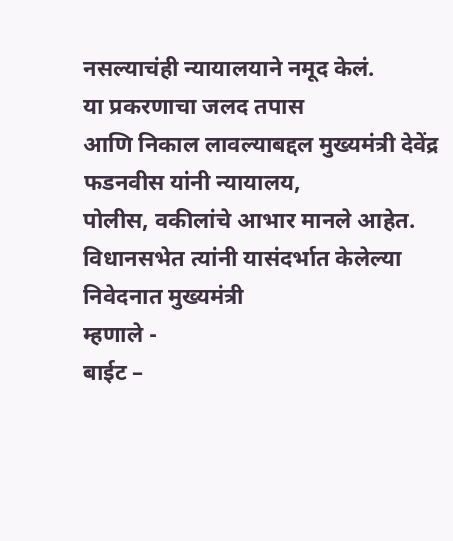नसल्याचंही न्यायालयाने नमूद केलं.
या प्रकरणाचा जलद तपास
आणि निकाल लावल्याबद्दल मुख्यमंत्री देवेंद्र फडनवीस यांनी न्यायालय,
पोलीस, वकीलांचे आभार मानले आहेत.
विधानसभेत त्यांनी यासंदर्भात केलेल्या निवेदनात मुख्यमंत्री
म्हणाले -
बाईट –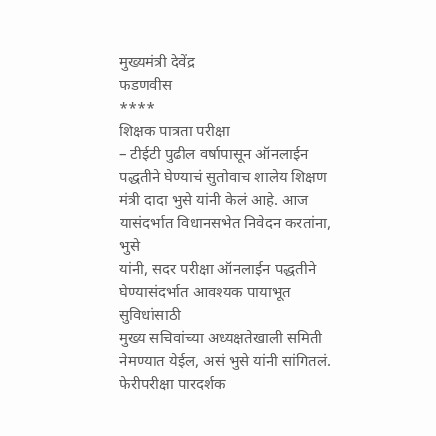मुख्यमंत्री देवेंद्र
फडणवीस
****
शिक्षक पात्रता परीक्षा
– टीईटी पुढील वर्षापासून ऑनलाईन पद्धतीने घेण्याचं सुतोवाच शालेय शिक्षण मंत्री दादा भुसे यांनी केलं आहे. आज यासंदर्भात विधानसभेत निवेदन करतांना, भुसे
यांनी, सदर परीक्षा ऑनलाईन पद्धतीने घेण्यासंदर्भात आवश्यक पायाभूत सुविधांसाठी
मुख्य सचिवांच्या अध्यक्षतेखाली समिती नेमण्यात येईल, असं भुसे यांनी सांगितलं.
फेरीपरीक्षा पारदर्शक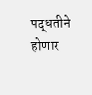पद्धतीने होणार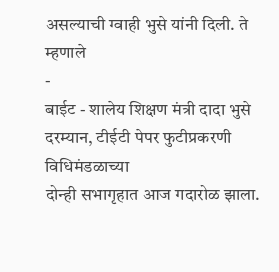असल्याची ग्वाही भुसे यांनी दिली. ते म्हणाले
-
बाईट - शालेय शिक्षण मंत्री दादा भुसे
दरम्यान, टीईटी पेपर फुटीप्रकरणी विधिमंडळाच्या
दोन्ही सभागृहात आज गदारोळ झाला.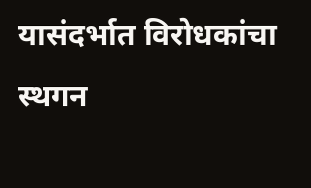यासंदर्भात विरोधकांचा स्थगन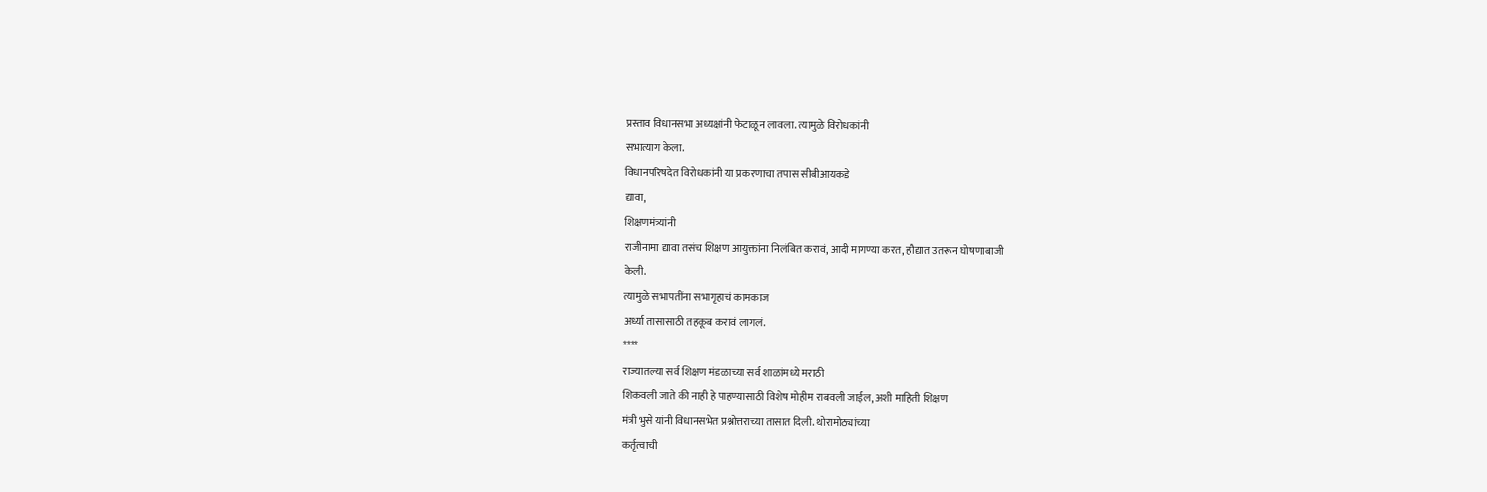प्रस्ताव विधानसभा अध्यक्षांनी फेटाळून लावला. त्यामुळे विरोधकांनी
सभात्याग केला.
विधानपरिषदेत विरोधकांनी या प्रकरणाचा तपास सीबीआयकडे
द्यावा,
शिक्षणमंत्र्यांनी
राजीनामा द्यावा तसंच शिक्षण आयुक्तांना निलंबित करावं, आदी मागण्या करत, हौद्यात उतरून घोषणाबाजी
केली.
त्यामुळे सभापतींना सभागृहाचं कामकाज
अर्ध्या तासासाठी तहकूब करावं लागलं.
****
राज्यातल्या सर्व शिक्षण मंडळाच्या सर्व शाळांमध्ये मराठी
शिकवली जाते की नाही हे पाहण्यासाठी विशेष मोहीम राबवली जाईल, अशी माहिती शिक्षण
मंत्री भुसे यांनी विधानसभेत प्रश्नोत्तराच्या तासात दिली. थोरामोठ्यांच्या
कर्तृत्वाची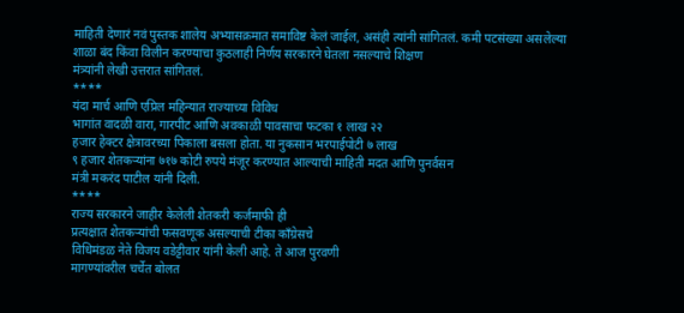माहिती देणारं नवं पुस्तक शालेय अभ्यासक्रमात समाविष्ट केलं जाईल, असंही त्यांनी सांगितलं. कमी पटसंख्या असलेल्या
शाळा बंद किंवा विलीन करण्याचा कुठलाही निर्णय सरकारने घेतला नसल्याचे शिक्षण
मंत्र्यांनी लेखी उत्तरात सांगितलं.
****
यंदा मार्च आणि एप्रिल महिन्यात राज्याच्या विविध
भागांत वादळी वारा, गारपीट आणि अवकाळी पावसाचा फटका १ लाख २२
हजार हेक्टर क्षेत्रावरच्या पिकाला बसला होता. या नुकसान भरपाईपोटी ७ लाख
९ हजार शेतकऱ्यांना ७१७ कोटी रुपये मंजूर करण्यात आल्याची माहिती मदत आणि पुनर्वसन
मंत्री मकरंद पाटील यांनी दिली.
****
राज्य सरकारने जाहीर केलेली शेतकरी कर्जमाफी ही
प्रत्यक्षात शेतकऱ्यांची फसवणूक असल्याची टीका काँग्रेसचे
विधिमंडळ नेते विजय वडेट्टीवार यांनी केली आहे. ते आज पुरवणी
मागण्यांवरील चर्चेत बोलत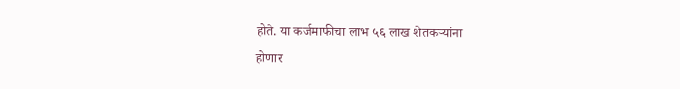होते. या कर्जमाफीचा लाभ ५६ लाख शेतकऱ्यांना
होणार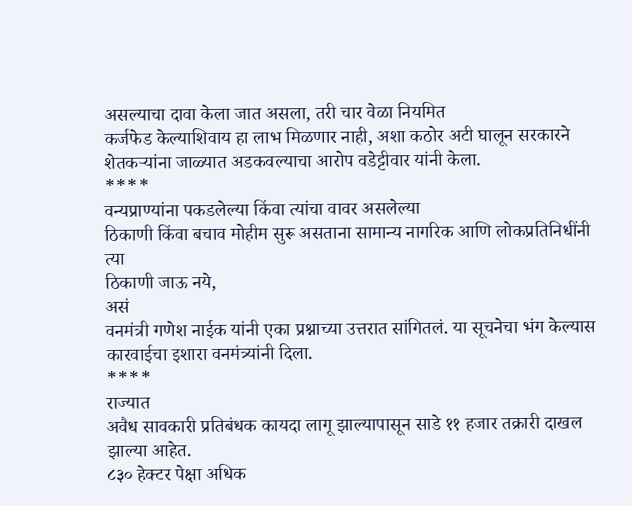असल्याचा दावा केला जात असला, तरी चार वेळा नियमित
कर्जफेड केल्याशिवाय हा लाभ मिळणार नाही, अशा कठोर अटी घालून सरकारने
शेतकऱ्यांना जाळ्यात अडकवल्याचा आरोप वडेट्टीवार यांनी केला.
****
वन्यप्राण्यांना पकडलेल्या किंवा त्यांचा वावर असलेल्या
ठिकाणी किंवा बचाव मोहीम सुरू असताना सामान्य नागरिक आणि लोकप्रतिनिधींनी त्या
ठिकाणी जाऊ नये,
असं
वनमंत्री गणेश नाईक यांनी एका प्रश्नाच्या उत्तरात सांगितलं. या सूचनेचा भंग केल्यास कारवाईचा इशारा वनमंत्र्यांनी दिला.
****
राज्यात
अवैध सावकारी प्रतिबंधक कायदा लागू झाल्यापासून साडे ११ हजार तक्रारी दाखल झाल्या आहेत.
८३० हेक्टर पेक्षा अधिक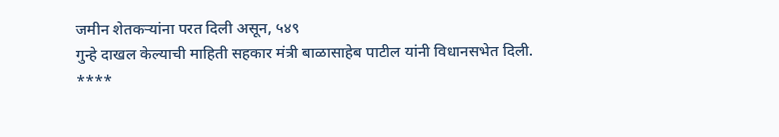जमीन शेतकऱ्यांना परत दिली असून, ५४९
गुन्हे दाखल केल्याची माहिती सहकार मंत्री बाळासाहेब पाटील यांनी विधानसभेत दिली.
****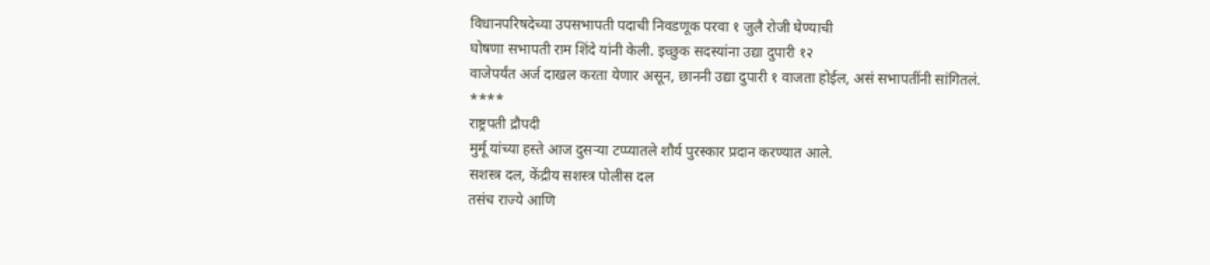विधानपरिषदेच्या उपसभापती पदाची निवडणूक परवा १ जुलै रोजी घेण्याची
घोषणा सभापती राम शिंदे यांनी केली. इच्छुक सदस्यांना उद्या दुपारी १२
वाजेपर्यंत अर्ज दाखल करता येणार असून, छाननी उद्या दुपारी १ वाजता होईल, असं सभापतींनी सांगितलं.
****
राष्ट्रपती द्रौपदी
मुर्मू यांच्या हस्ते आज दुसऱ्या टप्प्यातले शौर्य पुरस्कार प्रदान करण्यात आले.
सशस्त्र दल, केंद्रीय सशस्त्र पोलीस दल
तसंच राज्ये आणि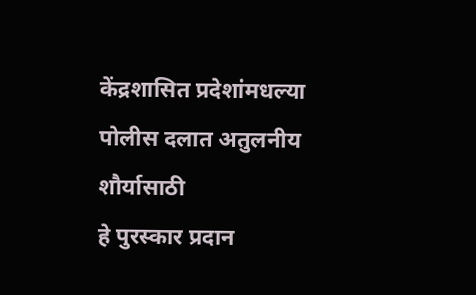केंद्रशासित प्रदेशांमधल्या पोलीस दलात अतुलनीय शौर्यासाठी
हे पुरस्कार प्रदान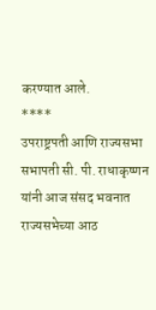करण्यात आले.
****
उपराष्ट्रपती आणि राज्यसभा सभापती सी. पी. राधाकृष्णन
यांनी आज संसद भवनात राज्यसभेच्या आठ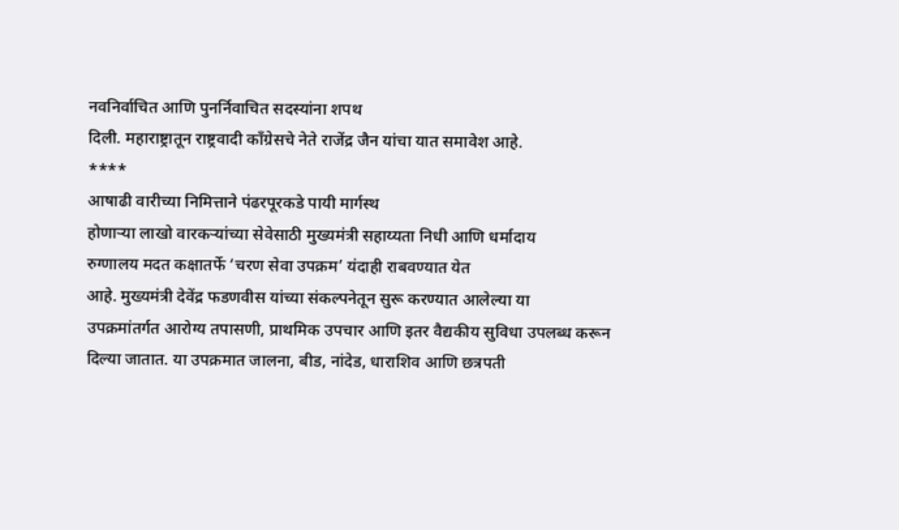नवनिर्वाचित आणि पुनर्निवाचित सदस्यांना शपथ
दिली. महाराष्ट्रातून राष्ट्रवादी काँग्रेसचे नेते राजेंद्र जैन यांचा यात समावेश आहे.
****
आषाढी वारीच्या निमित्ताने पंढरपूरकडे पायी मार्गस्थ
होणाऱ्या लाखो वारकऱ्यांच्या सेवेसाठी मुख्यमंत्री सहाय्यता निधी आणि धर्मादाय
रुग्णालय मदत कक्षातर्फे ‘चरण सेवा उपक्रम’ यंदाही राबवण्यात येत
आहे. मुख्यमंत्री देवेंद्र फडणवीस यांच्या संकल्पनेतून सुरू करण्यात आलेल्या या
उपक्रमांतर्गत आरोग्य तपासणी, प्राथमिक उपचार आणि इतर वैद्यकीय सुविधा उपलब्ध करून
दिल्या जातात. या उपक्रमात जालना, बीड, नांदेड, धाराशिव आणि छत्रपती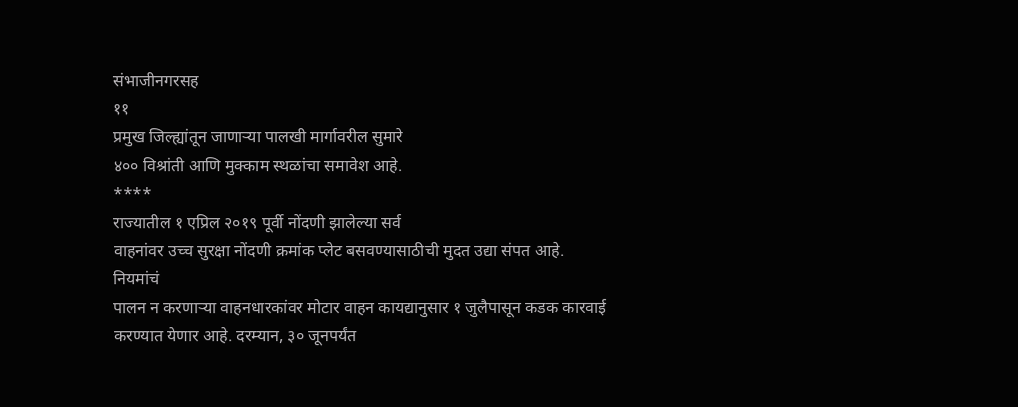संभाजीनगरसह
११
प्रमुख जिल्ह्यांतून जाणाऱ्या पालखी मार्गावरील सुमारे
४०० विश्रांती आणि मुक्काम स्थळांचा समावेश आहे.
****
राज्यातील १ एप्रिल २०१९ पूर्वी नोंदणी झालेल्या सर्व
वाहनांवर उच्च सुरक्षा नोंदणी क्रमांक प्लेट बसवण्यासाठीची मुदत उद्या संपत आहे.
नियमांचं
पालन न करणाऱ्या वाहनधारकांवर मोटार वाहन कायद्यानुसार १ जुलैपासून कडक कारवाई
करण्यात येणार आहे. दरम्यान, ३० जूनपर्यंत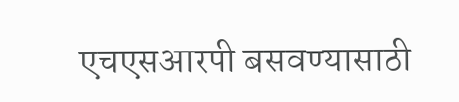एचएसआरपी बसवण्यासाठी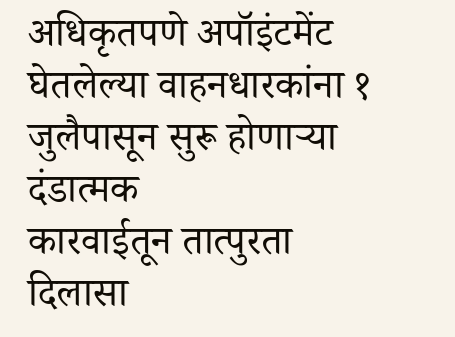अधिकृतपणे अपॉइंटमेंट घेतलेल्या वाहनधारकांना १ जुलैपासून सुरू होणाऱ्या दंडात्मक
कारवाईतून तात्पुरता दिलासा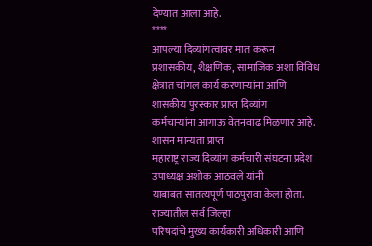देण्यात आला आहे.
****
आपल्या दिव्यांगत्वावर मात करून प्रशासकीय, शैक्षणिक, सामाजिक अशा विविध
क्षेत्रात चांगल कार्य करणाऱ्यांना आणि शासकीय पुरस्कार प्राप्त दिव्यांग
कर्मचाऱ्यांना आगाऊ वेतनवाढ मिळणार आहे. शासन मान्यता प्राप्त
महाराष्ट्र राज्य दिव्यांग कर्मचारी संघटना प्रदेश उपाध्यक्ष अशोक आठवले यांनी
याबाबत सातत्यपूर्ण पाठपुरावा केला होता. राज्यातील सर्व जिल्हा
परिषदांचे मुख्य कार्यकारी अधिकारी आणि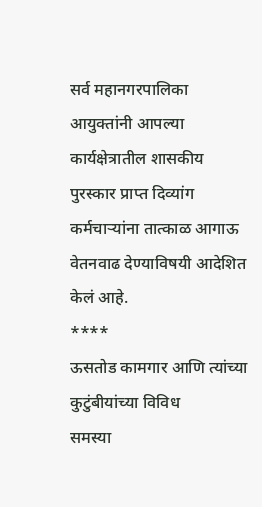सर्व महानगरपालिका आयुक्तांनी आपल्या
कार्यक्षेत्रातील शासकीय पुरस्कार प्राप्त दिव्यांग कर्मचाऱ्यांना तात्काळ आगाऊ
वेतनवाढ देण्याविषयी आदेशित केलं आहे.
****
ऊसतोड कामगार आणि त्यांच्या कुटुंबीयांच्या विविध
समस्या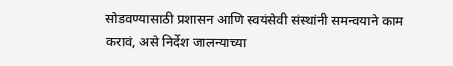सोडवण्यासाठी प्रशासन आणि स्वयंसेवी संस्थांनी समन्वयाने काम करावं, असे निर्देश जालन्याच्या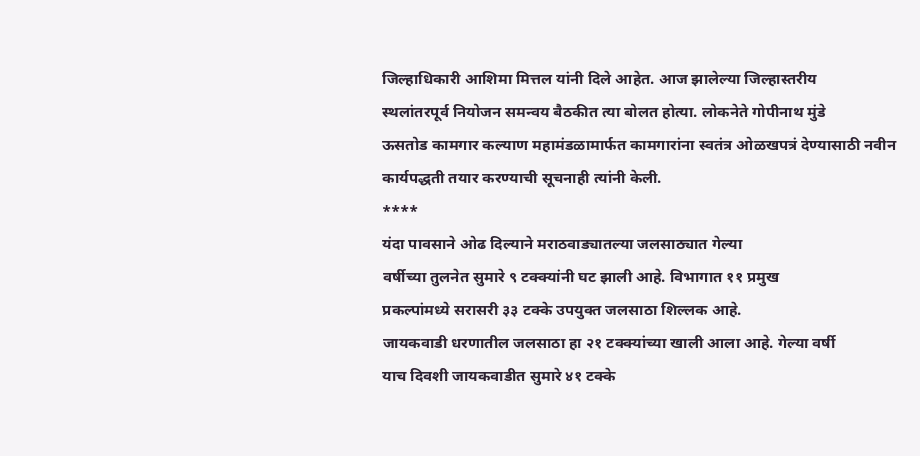जिल्हाधिकारी आशिमा मित्तल यांनी दिले आहेत. आज झालेल्या जिल्हास्तरीय
स्थलांतरपूर्व नियोजन समन्वय बैठकीत त्या बोलत होत्या. लोकनेते गोपीनाथ मुंडे
ऊसतोड कामगार कल्याण महामंडळामार्फत कामगारांना स्वतंत्र ओळखपत्रं देण्यासाठी नवीन
कार्यपद्धती तयार करण्याची सूचनाही त्यांनी केली.
****
यंदा पावसाने ओढ दिल्याने मराठवाड्यातल्या जलसाठ्यात गेल्या
वर्षीच्या तुलनेत सुमारे ९ टक्क्यांनी घट झाली आहे. विभागात ११ प्रमुख
प्रकल्पांमध्ये सरासरी ३३ टक्के उपयुक्त जलसाठा शिल्लक आहे.
जायकवाडी धरणातील जलसाठा हा २१ टक्क्यांच्या खाली आला आहे. गेल्या वर्षी
याच दिवशी जायकवाडीत सुमारे ४१ टक्के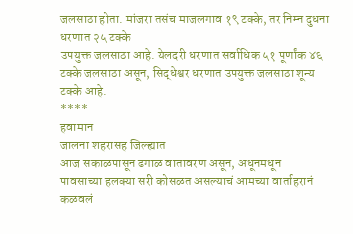जलसाठा होता. मांजरा तसंच माजलगाव १९ टक्के, तर निम्न दुधना धरणात २५ टक्के
उपयुक्त जलसाठा आहे. येलदरी धरणात सर्वाधिक ५१ पूर्णांक ४६ टक्के जलसाठा असून, सिद्धेश्वर धरणात उपयुक्त जलसाठा शून्य
टक्के आहे.
****
हवामान
जालना शहरासह जिल्ह्यात
आज सकाळपासून ढगाळ वातावरण असून, अधूनमधून
पावसाच्या हलक्या सरी कोसळत असल्याचं आमच्या वार्ताहरानं कळवलं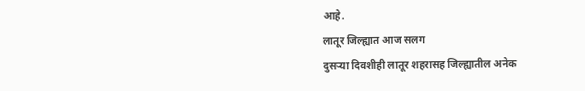आहे.
लातूर जिल्ह्यात आज सलग
दुसऱ्या दिवशीही लातूर शहरासह जिल्ह्यातील अनेक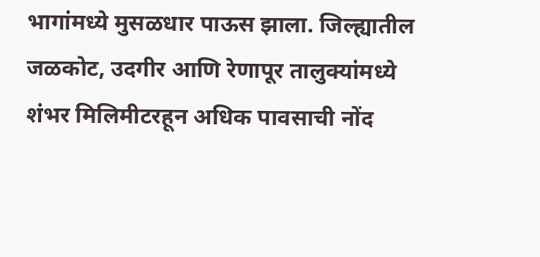भागांमध्ये मुसळधार पाऊस झाला. जिल्ह्यातील
जळकोट, उदगीर आणि रेणापूर तालुक्यांमध्ये
शंभर मिलिमीटरहून अधिक पावसाची नोंद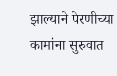झाल्याने पेरणीच्या कामांना सुरुवात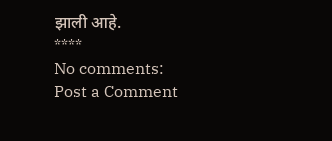झाली आहे.
****
No comments:
Post a Comment